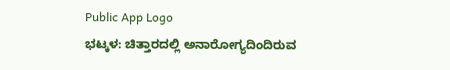Public App Logo
ಭಟ್ಕಳ: ಚಿತ್ತಾರದಲ್ಲಿ ಅನಾರೋಗ್ಯದಿಂದಿರುವ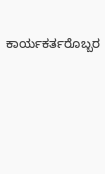ಕಾರ್ಯಕರ್ತರೊಬ್ಬರ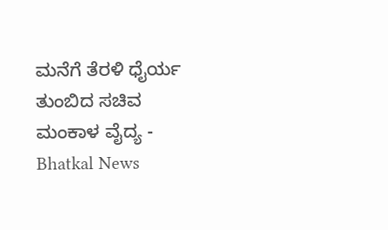ಮನೆಗೆ ತೆರಳಿ ಧೈರ್ಯ ತುಂಬಿದ ಸಚಿವ ಮಂಕಾಳ ವೈದ್ಯ - Bhatkal News